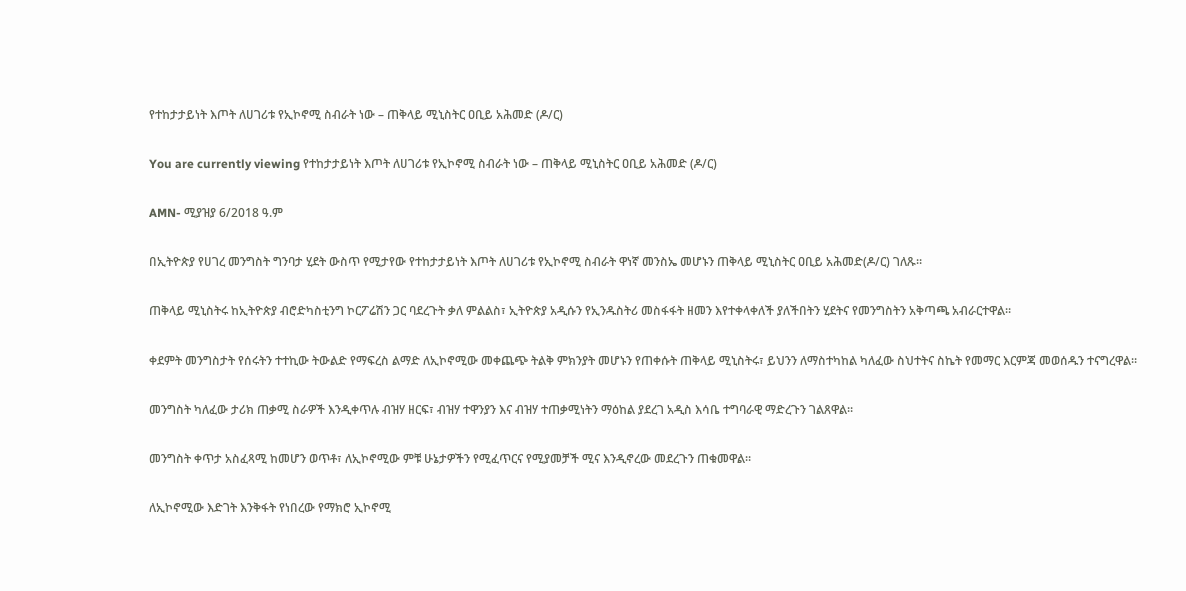የተከታታይነት እጦት ለሀገሪቱ የኢኮኖሚ ስብራት ነው – ጠቅላይ ሚኒስትር ዐቢይ አሕመድ (ዶ/ር)

You are currently viewing የተከታታይነት እጦት ለሀገሪቱ የኢኮኖሚ ስብራት ነው – ጠቅላይ ሚኒስትር ዐቢይ አሕመድ (ዶ/ር)

AMN- ሚያዝያ 6/2018 ዓ.ም

በኢትዮጵያ የሀገረ መንግስት ግንባታ ሂደት ውስጥ የሚታየው የተከታታይነት እጦት ለሀገሪቱ የኢኮኖሚ ስብራት ዋነኛ መንስኤ መሆኑን ጠቅላይ ሚኒስትር ዐቢይ አሕመድ(ዶ/ር) ገለጹ።

ጠቅላይ ሚኒስትሩ ከኢትዮጵያ ብሮድካስቲንግ ኮርፖሬሽን ጋር ባደረጉት ቃለ ምልልስ፣ ኢትዮጵያ አዲሱን የኢንዱስትሪ መስፋፋት ዘመን እየተቀላቀለች ያለችበትን ሂደትና የመንግስትን አቅጣጫ አብራርተዋል።

ቀደምት መንግስታት የሰሩትን ተተኪው ትውልድ የማፍረስ ልማድ ለኢኮኖሚው መቀጨጭ ትልቅ ምክንያት መሆኑን የጠቀሱት ጠቅላይ ሚኒስትሩ፣ ይህንን ለማስተካከል ካለፈው ስህተትና ስኬት የመማር እርምጃ መወሰዱን ተናግረዋል።

መንግስት ካለፈው ታሪክ ጠቃሚ ስራዎች እንዲቀጥሉ ብዝሃ ዘርፍ፣ ብዝሃ ተዋንያን እና ብዝሃ ተጠቃሚነትን ማዕከል ያደረገ አዲስ እሳቤ ተግባራዊ ማድረጉን ገልጸዋል።

መንግስት ቀጥታ አስፈጻሚ ከመሆን ወጥቶ፣ ለኢኮኖሚው ምቹ ሁኔታዎችን የሚፈጥርና የሚያመቻች ሚና እንዲኖረው መደረጉን ጠቁመዋል።

ለኢኮኖሚው እድገት እንቅፋት የነበረው የማክሮ ኢኮኖሚ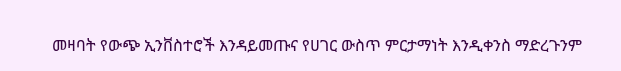መዛባት የውጭ ኢንቨስተሮች እንዳይመጡና የሀገር ውስጥ ምርታማነት እንዲቀንስ ማድረጉንም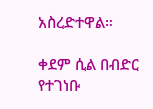አስረድተዋል።

ቀደም ሲል በብድር የተገነቡ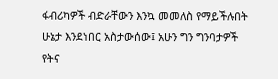ፋብሪካዎች ብድራቸውን እንኳ መመለስ የማይችሉበት ሁኔታ እንደነበር አስታውሰው፤ አሁን ግን ግንባታዎች የትና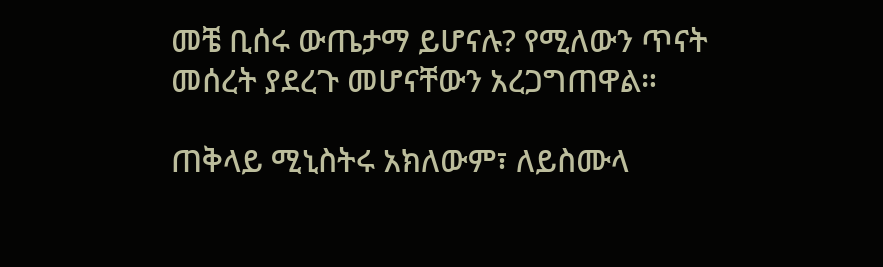መቼ ቢሰሩ ውጤታማ ይሆናሉ? የሚለውን ጥናት መሰረት ያደረጉ መሆናቸውን አረጋግጠዋል።

ጠቅላይ ሚኒስትሩ አክለውም፣ ለይስሙላ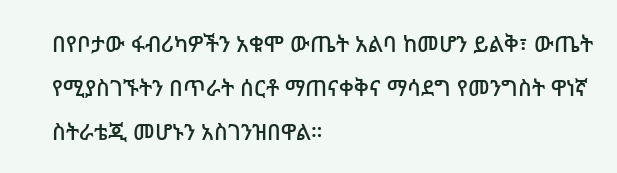በየቦታው ፋብሪካዎችን አቁሞ ውጤት አልባ ከመሆን ይልቅ፣ ውጤት የሚያስገኙትን በጥራት ሰርቶ ማጠናቀቅና ማሳደግ የመንግስት ዋነኛ ስትራቴጂ መሆኑን አስገንዝበዋል።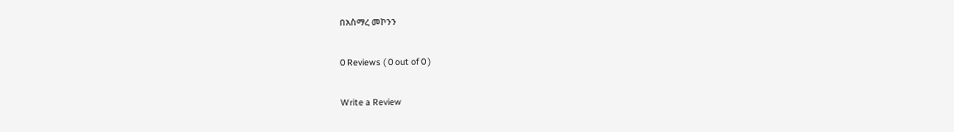በአስማረ መኮንን

0 Reviews ( 0 out of 0 )

Write a Review